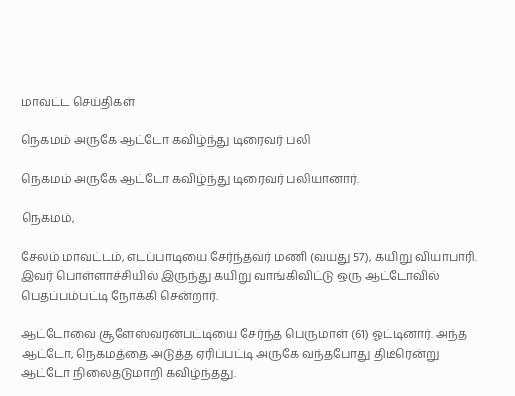மாவட்ட செய்திகள்

நெகமம் அருகே ஆட்டோ கவிழ்ந்து டிரைவர் பலி

நெகமம் அருகே ஆட்டோ கவிழ்ந்து டிரைவர் பலியானார்.

நெகமம்,

சேலம் மாவட்டம், எடப்பாடியை சேர்ந்தவர் மணி (வயது 57), கயிறு வியாபாரி. இவர் பொள்ளாச்சியில் இருந்து கயிறு வாங்கிவிட்டு ஒரு ஆட்டோவில் பெதப்பம்பட்டி நோக்கி சென்றார்.

ஆட்டோவை சூளேஸ்வரன்பட்டியை சேர்ந்த பெருமாள் (61) ஓட்டினார். அந்த ஆட்டோ, நெகமத்தை அடுத்த ஏரிப்பட்டி அருகே வந்தபோது திடீரென்று ஆட்டோ நிலைதடுமாறி கவிழ்ந்தது.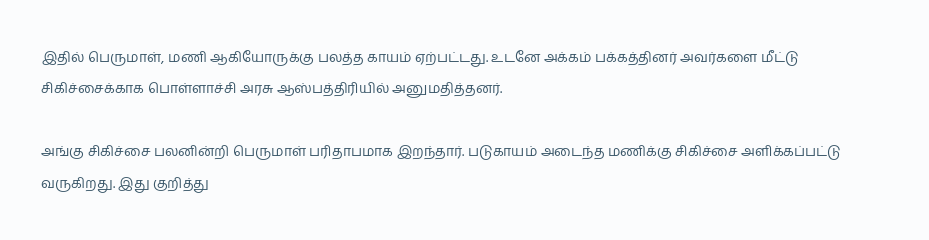இதில் பெருமாள், மணி ஆகியோருக்கு பலத்த காயம் ஏற்பட்டது. உடனே அக்கம் பக்கத்தினர் அவர்களை மீட்டு சிகிச்சைக்காக பொள்ளாச்சி அரசு ஆஸ்பத்திரியில் அனுமதித்தனர்.

அங்கு சிகிச்சை பலனின்றி பெருமாள் பரிதாபமாக இறந்தார். படுகாயம் அடைந்த மணிக்கு சிகிச்சை அளிக்கப்பட்டு வருகிறது. இது குறித்து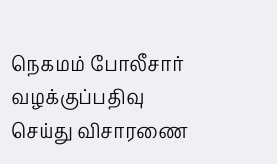நெகமம் போலீசார் வழக்குப்பதிவு செய்து விசாரணை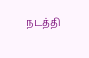நடத்தி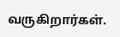வருகிறார்கள்.